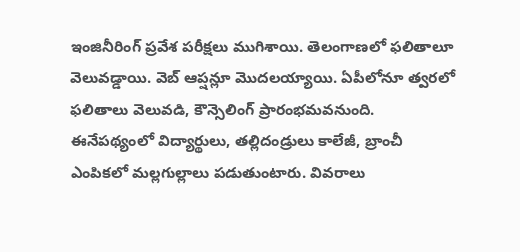ఇంజినీరింగ్ ప్రవేశ పరీక్షలు ముగిశాయి. తెలంగాణలో ఫలితాలూ వెలువడ్డాయి. వెబ్ ఆప్షన్లూ మొదలయ్యాయి. ఏపీలోనూ త్వరలో ఫలితాలు వెలువడి, కౌన్సెలింగ్ ప్రారంభమవనుంది.
ఈనేపథ్యంలో విద్యార్థులు, తల్లిదండ్రులు కాలేజీ, బ్రాంచీ ఎంపికలో మల్లగుల్లాలు పడుతుంటారు. వివరాలు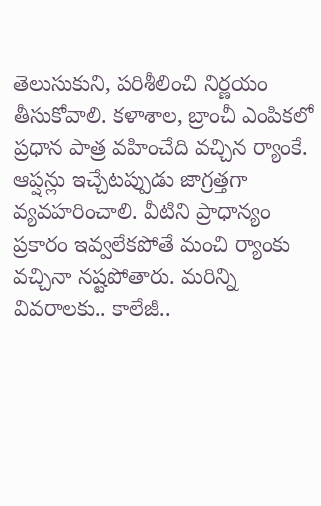తెలుసుకుని, పరిశీలించి నిర్ణయం తీసుకోవాలి. కళాశాల, బ్రాంచీ ఎంపికలో ప్రధాన పాత్ర వహించేది వచ్చిన ర్యాంకే. ఆప్షన్లు ఇచ్చేటప్పుడు జాగ్రత్తగా వ్యవహరించాలి. వీటిని ప్రాధాన్యం ప్రకారం ఇవ్వలేకపోతే మంచి ర్యాంకు వచ్చినా నష్టపోతారు. మరిన్ని వివరాలకు.. కాలేజీ..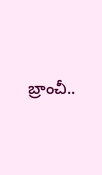బ్రాంచీ..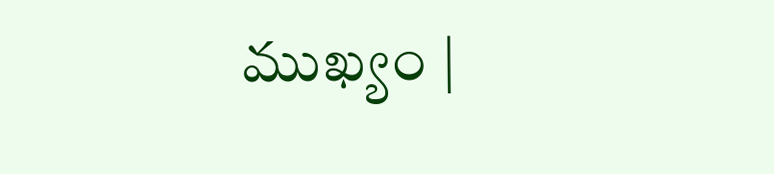ముఖ్యం |